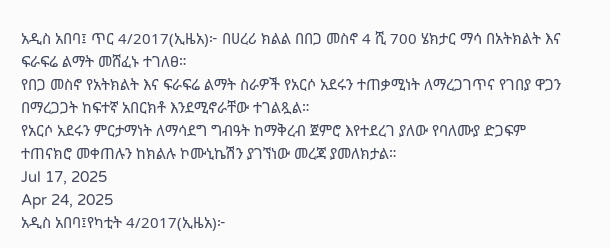አዲስ አበባ፤ ጥር 4/2017(ኢዜአ)፦ በሀረሪ ክልል በበጋ መስኖ 4 ሺ 700 ሄክታር ማሳ በአትክልት እና ፍራፍሬ ልማት መሸፈኑ ተገለፀ።
የበጋ መስኖ የአትክልት እና ፍራፍሬ ልማት ስራዎች የአርሶ አደሩን ተጠቃሚነት ለማረጋገጥና የገበያ ዋጋን በማረጋጋት ከፍተኛ አበርክቶ እንደሚኖራቸው ተገልጿል።
የአርሶ አደሩን ምርታማነት ለማሳደግ ግብዓት ከማቅረብ ጀምሮ እየተደረገ ያለው የባለሙያ ድጋፍም ተጠናክሮ መቀጠሉን ከክልሉ ኮሙኒኬሽን ያገኘነው መረጃ ያመለክታል።
Jul 17, 2025
Apr 24, 2025
አዲስ አበባ፤የካቲት 4/2017(ኢዜአ)፦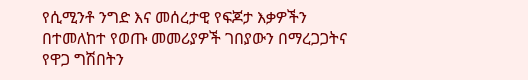የሲሚንቶ ንግድ እና መሰረታዊ የፍጆታ እቃዎችን በተመለከተ የወጡ መመሪያዎች ገበያውን በማረጋጋትና የዋጋ ግሽበትን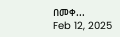በመቀ...
Feb 12, 2025